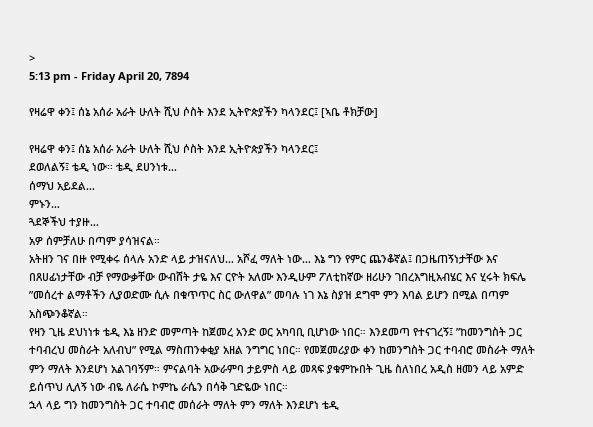>
5:13 pm - Friday April 20, 7894

የዛሬዋ ቀን፤ ሰኔ አሰራ አራት ሁለት ሺህ ሶስት እንደ ኢትዮጵያችን ካላንደር፤ [ኣቤ ቶክቻው]

የዛሬዋ ቀን፤ ሰኔ አሰራ አራት ሁለት ሺህ ሶስት እንደ ኢትዮጵያችን ካላንደር፤
ደወለልኝ፤ ቴዲ ነው። ቴዲ ደሀንነቱ…
ሰማህ አይደል…
ምኑን…
ጓደኞችህ ተያዙ…
አዎ ሰምቻለሁ በጣም ያሳዝናል።
አትዘን ገና በዙ የሚቀሩ ሰላሉ አንድ ላይ ታዝናለህ… አሾፈ ማለት ነው… እኔ ግን የምር ጨንቆኛል፤ በጋዜጠኝነታቸው እና በጸሀፊነታቸው ብቻ የማውቃቸው ውብሸት ታዬ እና ርዮት አለሙ እንዲሁም ፖለቲከኛው ዘሪሁን ገበረእግዚአብሄር እና ሂሩት ክፍሌ ”መሰረተ ልማቶችን ሊያወድሙ ሲሉ በቁጥጥር ስር ውለዋል” መባሉ ነገ እኔ ስያዝ ደግሞ ምን እባል ይሆን በሚል በጣም አስጭንቆኛል።
የዛን ጊዜ ደህነነቱ ቴዲ እኔ ዘንድ መምጣት ከጀመረ አንድ ወር አካባቢ ቢሆነው ነበር። እንደመጣ የተናገረኝ፤ ”ከመንግስት ጋር ተባብረህ መስራት አለብህ” የሚል ማስጠንቀቂያ አዘል ንግግር ነበር። የመጀመሪያው ቀን ከመንግስት ጋር ተባብሮ መስራት ማለት ምን ማለት እንደሆነ አልገባኝም። ምናልባት አውራምባ ታይምስ ላይ መጻፍ ያቁምኩበት ጊዜ ስለነበረ አዲስ ዘመን ላይ አምድ ይሰጥህ ሊለኝ ነው ብዬ ለራሴ ኮምኬ ራሴን በሳቅ ገድዬው ነበር።
ኋላ ላይ ግን ከመንግስት ጋር ተባብሮ መሰራት ማለት ምን ማለት እንደሆነ ቴዲ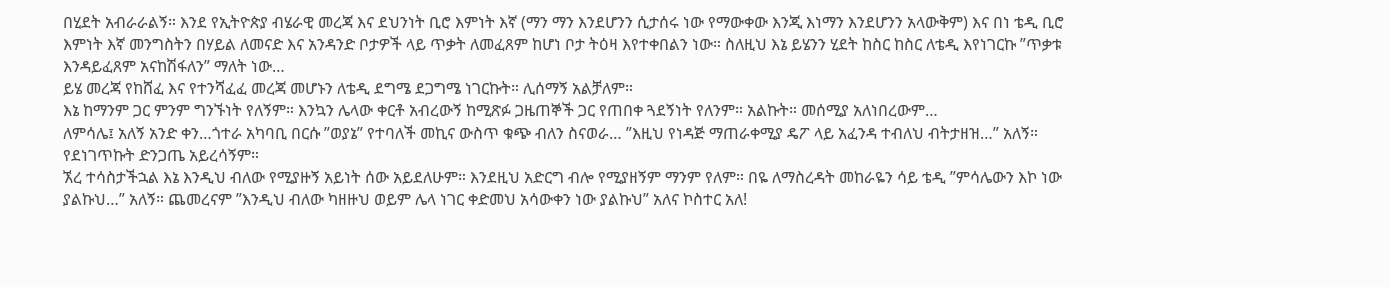በሂደት አብራራልኝ። እንደ የኢትዮጵያ ብሄራዊ መረጃ እና ደህንነት ቢሮ እምነት እኛ (ማን ማን እንደሆንን ሲታሰሩ ነው የማውቀው እንጂ እነማን እንደሆንን አላውቅም) እና በነ ቴዲ ቢሮ እምነት እኛ መንግስትን በሃይል ለመናድ እና አንዳንድ ቦታዎች ላይ ጥቃት ለመፈጸም ከሆነ ቦታ ትዕዛ እየተቀበልን ነው። ስለዚህ እኔ ይሄንን ሂደት ከስር ከስር ለቴዲ እየነገርኩ ”ጥቃቱ እንዳይፈጸም አናከሽፋለን” ማለት ነው…
ይሄ መረጃ የከሸፈ እና የተንሻፈፈ መረጃ መሆኑን ለቴዲ ደግሜ ደጋግሜ ነገርኩት። ሊሰማኝ አልቻለም።
እኔ ከማንም ጋር ምንም ግንኙነት የለኝም። እንኳን ሌላው ቀርቶ አብረውኝ ከሚጽፉ ጋዜጠኞች ጋር የጠበቀ ጓደኝነት የለንም። አልኩት። መሰሚያ አለነበረውም…
ለምሳሌ፤ አለኝ አንድ ቀን…ጎተራ አካባቢ በርሱ ”ወያኔ” የተባለች መኪና ውስጥ ቁጭ ብለን ስናወራ… ”እዚህ የነዳጅ ማጠራቀሚያ ዴፖ ላይ አፈንዳ ተብለህ ብትታዘዝ…” አለኝ።
የደነገጥኩት ድንጋጤ አይረሳኝም።
ኧረ ተሳስታችኋል እኔ እንዲህ ብለው የሚያዙኝ አይነት ሰው አይደለሁም። እንደዚህ አድርግ ብሎ የሚያዘኝም ማንም የለም። በዬ ለማስረዳት መከራዬን ሳይ ቴዲ ”ምሳሌውን እኮ ነው ያልኩህ…” አለኝ። ጨመረናም ”እንዲህ ብለው ካዘዙህ ወይም ሌላ ነገር ቀድመህ አሳውቀን ነው ያልኩህ” አለና ኮስተር አለ!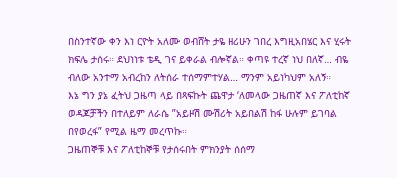በስንተኛው ቀን እነ ርዮት አለሙ ወብሸት ታዬ ዘሪሁን ገበረ እግዚአበሄር እና ሂሩት ክፍሌ ታሰሩ። ደህነነቱ ቴዲ ገና ይቀራል ብሎኛል። ቀጣዩ ተረኛ ነህ በለኛ… ብዬ ብለው አንተማ አብረከን ለትሰራ ተሰማምተሃል… ማንም አይነካህም አለኝ።
እኔ ግን ያኔ ፈትህ ጋዜጣ ላይ በጻፍኩት ጨዋታ ‘ለመላው ጋዜጠኛ እና ፖለቲከኛ ወዳጆቻችን በተለይም ለራሴ ”አይዞሽ ሙሽሪት አይበልሽ ከፋ ሁሉም ይገባል በየወረፋ” የሚል ዜማ መረጥኩ።
ጋዜጠኞቹ እና ፖለቲከኞቹ የታሰሩበት ምክንያት ሰሰማ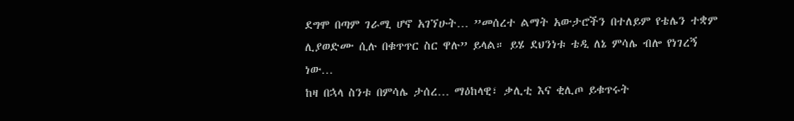ደግሞ በጣም ገራሚ ሆኖ አገኘሁት… ”መሰረተ ልማት አውታሮችን በተለይም የቴሌን ተቋም ሊያወድሙ ሲሉ በቁጥጥር ስር ዋሉ” ይላል። ይሄ ደህንነቱ ቴዲ ለኔ ምሳሌ ብሎ የነገረኝ ነው…
ከዛ በኋላ ስንቱ በምሳሌ ታሰረ… ማዕከላዊ፣ ቃሊቲ እና ቂሊጦ ይቁጥሩት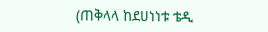(ጠቅላላ ከደሀነነቱ ቴዲ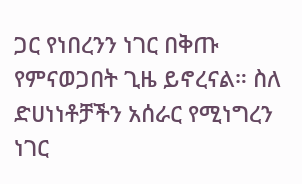ጋር የነበረንን ነገር በቅጡ የምናወጋበት ጊዜ ይኖረናል። ስለ ድሀነነቶቻችን አሰራር የሚነግረን ነገር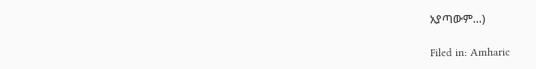አያጣውም…)

Filed in: Amharic